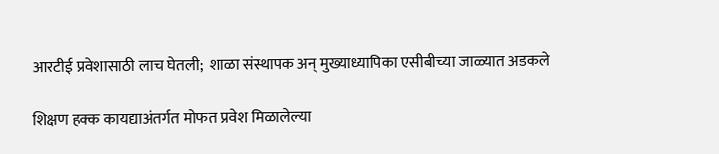आरटीई प्रवेशासाठी लाच घेतली;  शाळा संस्थापक अन् मुख्याध्यापिका एसीबीच्या जाळ्यात अडकले

शिक्षण हक्क कायद्याअंतर्गत मोफत प्रवेश मिळालेल्या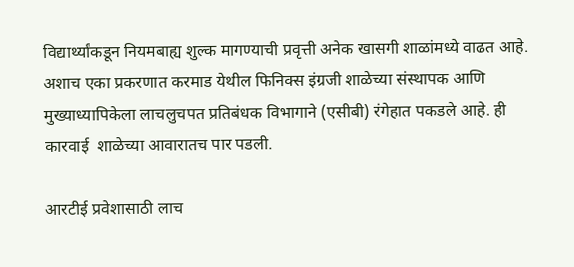विद्यार्थ्यांकडून नियमबाह्य शुल्क मागण्याची प्रवृत्ती अनेक खासगी शाळांमध्ये वाढत आहे. अशाच एका प्रकरणात करमाड येथील फिनिक्स इंग्रजी शाळेच्या संस्थापक आणि मुख्याध्यापिकेला लाचलुचपत प्रतिबंधक विभागाने (एसीबी) रंगेहात पकडले आहे. ही कारवाई  शाळेच्या आवारातच पार पडली.

आरटीई प्रवेशासाठी लाच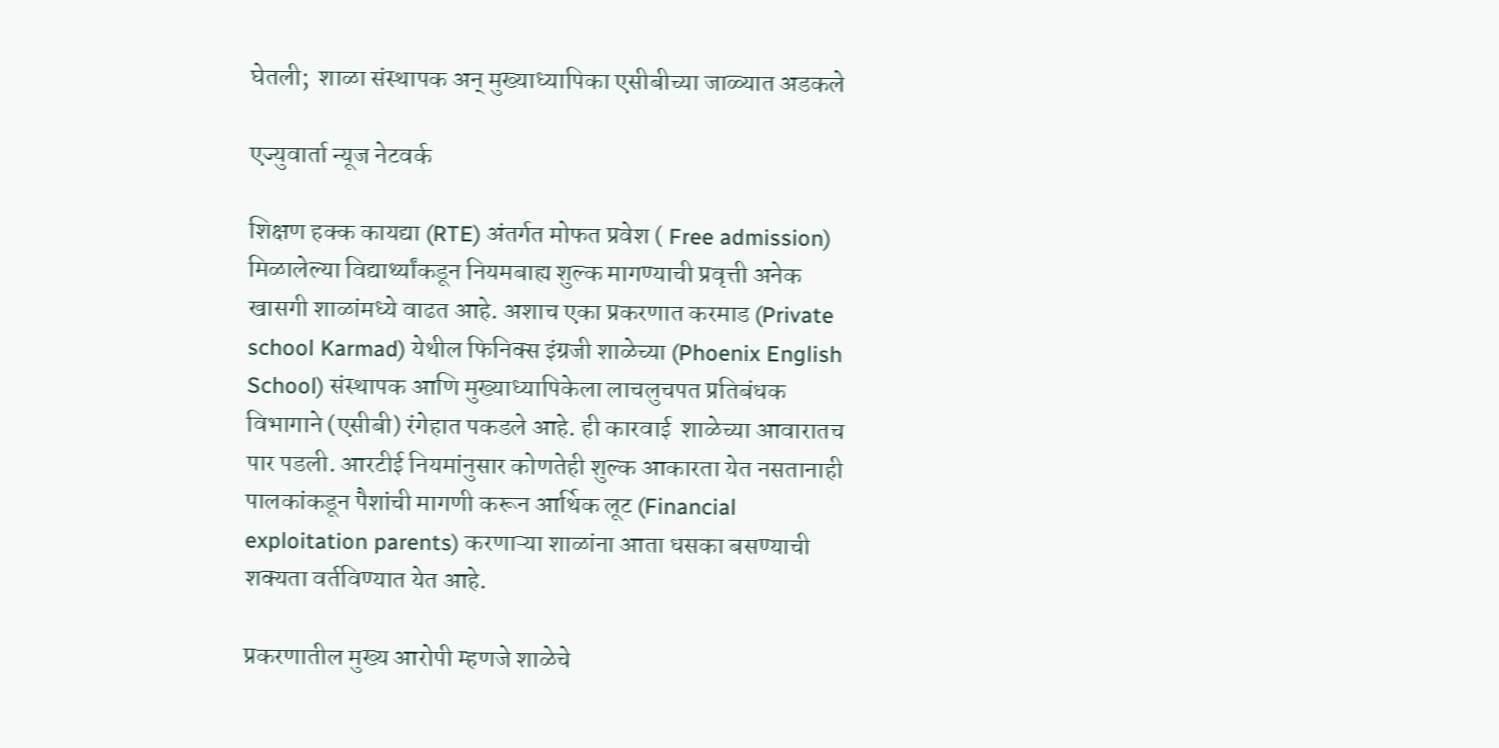घेतली;  शाळा संस्थापक अन् मुख्याध्यापिका एसीबीच्या जाळ्यात अडकले

एज्युवार्ता न्यूज नेटवर्क

शिक्षण हक्क कायद्या (RTE) अंतर्गत मोफत प्रवेश ( Free admission) मिळालेल्या विद्यार्थ्यांकडून नियमबाह्य शुल्क मागण्याची प्रवृत्ती अनेक खासगी शाळांमध्ये वाढत आहे. अशाच एका प्रकरणात करमाड (Private school Karmad) येथील फिनिक्स इंग्रजी शाळेच्या (Phoenix English School) संस्थापक आणि मुख्याध्यापिकेला लाचलुचपत प्रतिबंधक विभागाने (एसीबी) रंगेहात पकडले आहे. ही कारवाई  शाळेच्या आवारातच पार पडली. आरटीई नियमांनुसार कोणतेही शुल्क आकारता येत नसतानाही पालकांकडून पैशांची मागणी करून आर्थिक लूट (Financial exploitation parents) करणाऱ्या शाळांना आता धसका बसण्याची शक्यता वर्तविण्यात येत आहे.

प्रकरणातील मुख्य आरोपी म्हणजे शाळेचे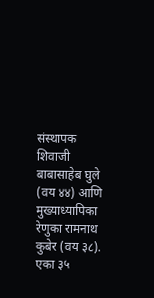संस्थापक शिवाजी बाबासाहेब घुले (वय ४४) आणि मुख्याध्यापिका रेणुका रामनाथ कुबेर (वय ३८). एका ३५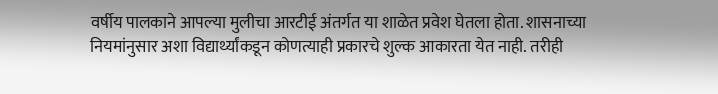वर्षीय पालकाने आपल्या मुलीचा आरटीई अंतर्गत या शाळेत प्रवेश घेतला होता. शासनाच्या नियमांनुसार अशा विद्यार्थ्यांकडून कोणत्याही प्रकारचे शुल्क आकारता येत नाही. तरीही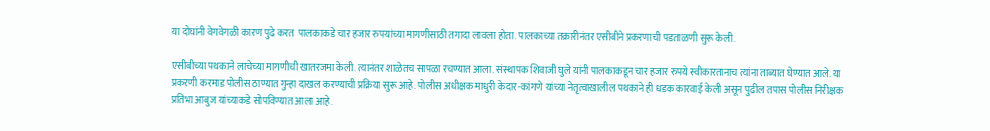या दोघांनी वेगवेगळी कारण पुढे करत  पालकाकडे चार हजार रुपयांच्या मागणीसाठी तगादा लावला होता. पालकाच्या तक्रारीनंतर एसीबीने प्रकरणाची पडताळणी सुरू केली.

एसीबीच्या पथकाने लाचेच्या मागणीची खातरजमा केली. त्यानंतर शाळेतच सापळा रचण्यात आला. संस्थापक शिवाजी घुले यांनी पालकाकडून चार हजार रुपये स्वीकारतानाच त्यांना ताब्यात घेण्यात आले. या प्रकरणी करमाड पोलीस ठाण्यात गुन्हा दाखल करण्याची प्रक्रिया सुरू आहे. पोलीस अधीक्षक माधुरी केदार-कांगणे यांच्या नेतृत्वाखालील पथकाने ही धडक कारवाई केली असून पुढील तपास पोलीस निरीक्षक प्रतिभा आबुज यांच्याकडे सोपविण्यात आला आहे.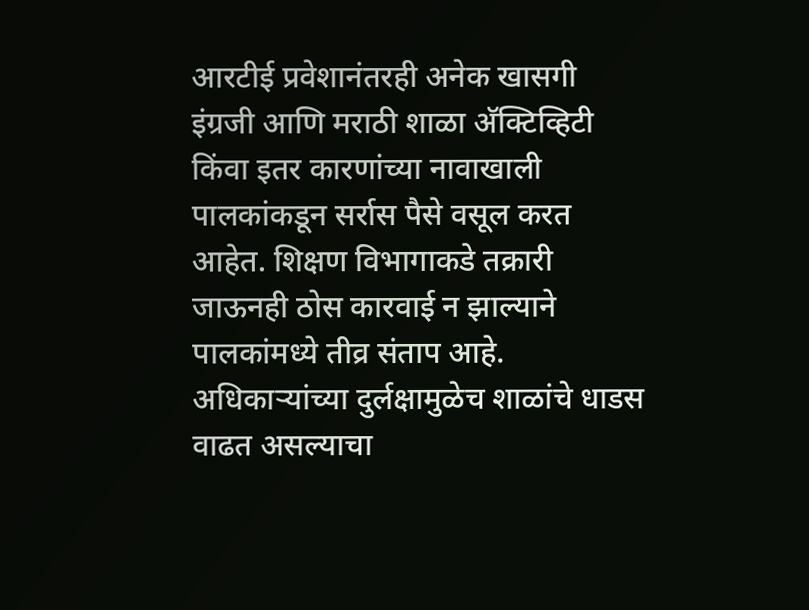आरटीई प्रवेशानंतरही अनेक खासगी इंग्रजी आणि मराठी शाळा अ‍ॅक्टिव्हिटी किंवा इतर कारणांच्या नावाखाली पालकांकडून सर्रास पैसे वसूल करत आहेत. शिक्षण विभागाकडे तक्रारी जाऊनही ठोस कारवाई न झाल्याने पालकांमध्ये तीव्र संताप आहे. अधिकाऱ्यांच्या दुर्लक्षामुळेच शाळांचे धाडस वाढत असल्याचा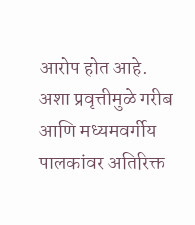आरोप होत आहे. अशा प्रवृत्तीमुळे गरीब आणि मध्यमवर्गीय पालकांवर अतिरिक्त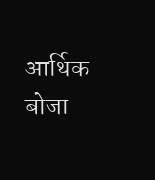आर्थिक बोजा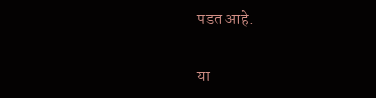पडत आहे.

या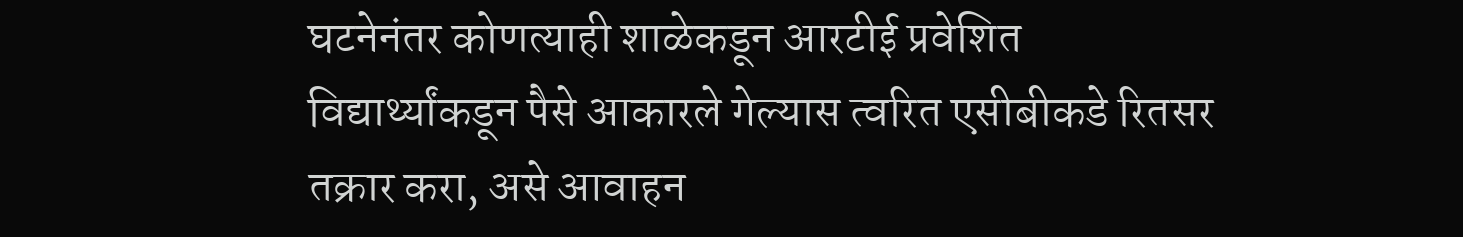घटनेनंतर कोणत्याही शाळेकडून आरटीई प्रवेशित विद्यार्थ्यांकडून पैसे आकारले गेल्यास त्वरित एसीबीकडे रितसर तक्रार करा, असे आवाहन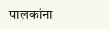पालकांना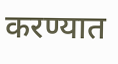करण्यात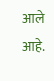आले आहे.